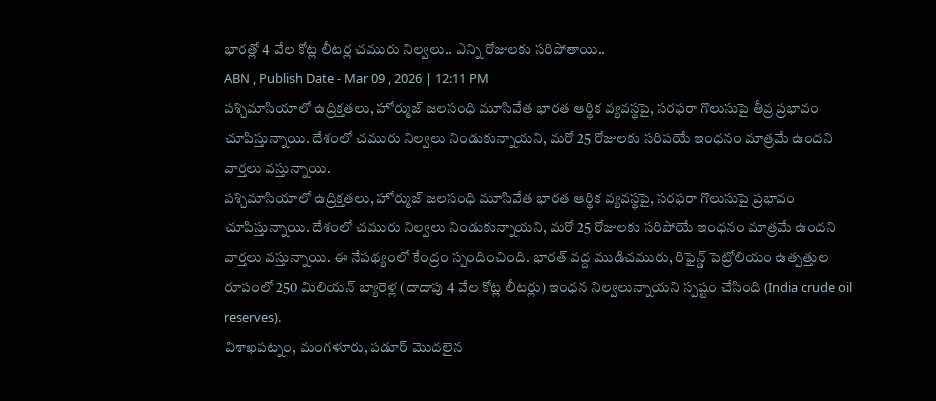భారత్లో 4 వేల కోట్ల లీటర్ల చమురు నిల్వలు.. ఎన్ని రోజులకు సరిపోతాయి..
ABN , Publish Date - Mar 09 , 2026 | 12:11 PM
పశ్చిమాసియాలో ఉద్రిక్తతలు, హోర్ముజ్ జలసంధి మూసివేత భారత ఆర్థిక వ్యవస్థపై, సరఫరా గొలుసుపై తీవ్ర ప్రభావం చూపిస్తున్నాయి. దేశంలో చమురు నిల్వలు నిండుకున్నాయని, మరో 25 రోజులకు సరిపయే ఇంధనం మాత్రమే ఉందని వార్తలు వస్తున్నాయి.
పశ్చిమాసియాలో ఉద్రిక్తతలు, హోర్ముజ్ జలసంధి మూసివేత భారత ఆర్థిక వ్యవస్థపై, సరఫరా గొలుసుపై ప్రభావం చూపిస్తున్నాయి. దేశంలో చమురు నిల్వలు నిండుకున్నాయని, మరో 25 రోజులకు సరిపోయే ఇంధనం మాత్రమే ఉందని వార్తలు వస్తున్నాయి. ఈ నేపథ్యంలో కేంద్రం స్పందించింది. భారత్ వద్ద ముడిచమురు, రిఫైన్డ్ పెట్రోలియం ఉత్పత్తుల రూపంలో 250 మిలియన్ బ్యారెళ్ల (దాదాపు 4 వేల కోట్ల లీటర్లు) ఇంధన నిల్వలున్నాయని స్పష్టం చేసింది (India crude oil reserves).
విశాఖపట్నం, మంగళూరు, పడూర్ మొదలైన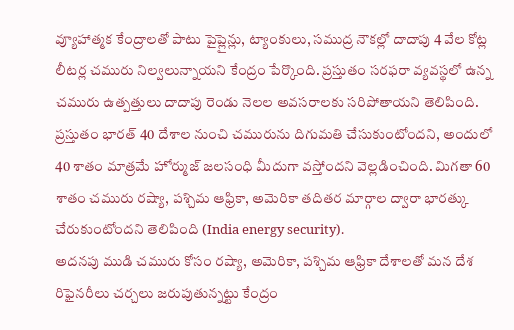వ్యూహాత్మక కేంద్రాలతో పాటు పైప్లైన్లు, ట్యాంకులు, సముద్ర నౌకల్లో దాదాపు 4 వేల కోట్ల లీటర్ల చమురు నిల్వలున్నాయని కేంద్రం పేర్కొంది. ప్రస్తుతం సరఫరా వ్యవస్థలో ఉన్న చమురు ఉత్పత్తులు దాదాపు రెండు నెలల అవసరాలకు సరిపోతాయని తెలిపింది. ప్రస్తుతం భారత్ 40 దేశాల నుంచి చమురును దిగుమతి చేసుకుంటోందని, అందులో 40 శాతం మాత్రమే హోర్ముజ్ జలసంధి మీదుగా వస్తోందని వెల్లడించింది. మిగతా 60 శాతం చమురు రష్యా, పశ్చిమ ఆఫ్రికా, అమెరికా తదితర మార్గాల ద్వారా భారత్కు చేరుకుంటోందని తెలిపింది (India energy security).
అదనపు ముడి చమురు కోసం రష్యా, అమెరికా, పశ్చిమ ఆఫ్రికా దేశాలతో మన దేశ రిఫైనరీలు చర్చలు జరుపుతున్నట్టు కేంద్రం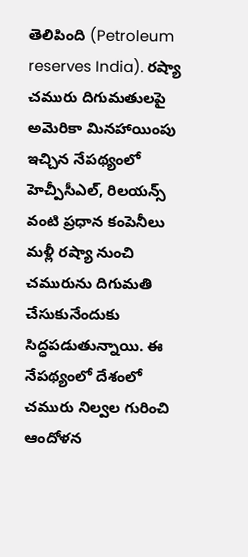తెలిపింది (Petroleum reserves India). రష్యా చమురు దిగుమతులపై అమెరికా మినహాయింపు ఇచ్చిన నేపథ్యంలో హెచ్పీసీఎల్, రిలయన్స్ వంటి ప్రధాన కంపెనీలు మళ్లీ రష్యా నుంచి చమురును దిగుమతి చేసుకునేందుకు సిద్ధపడుతున్నాయి. ఈ నేపథ్యంలో దేశంలో చమురు నిల్వల గురించి ఆందోళన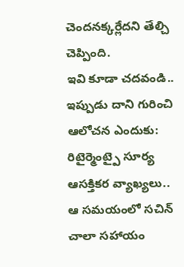చెందనక్కర్లేదని తేల్చి చెప్పింది.
ఇవి కూడా చదవండి..
ఇప్పుడు దాని గురించి ఆలోచన ఎందుకు: రిటైర్మెంట్పై సూర్య ఆసక్తికర వ్యాఖ్యలు..
ఆ సమయంలో సచిన్ చాలా సహాయం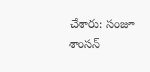చేశారు: సంజూ శాంసన్